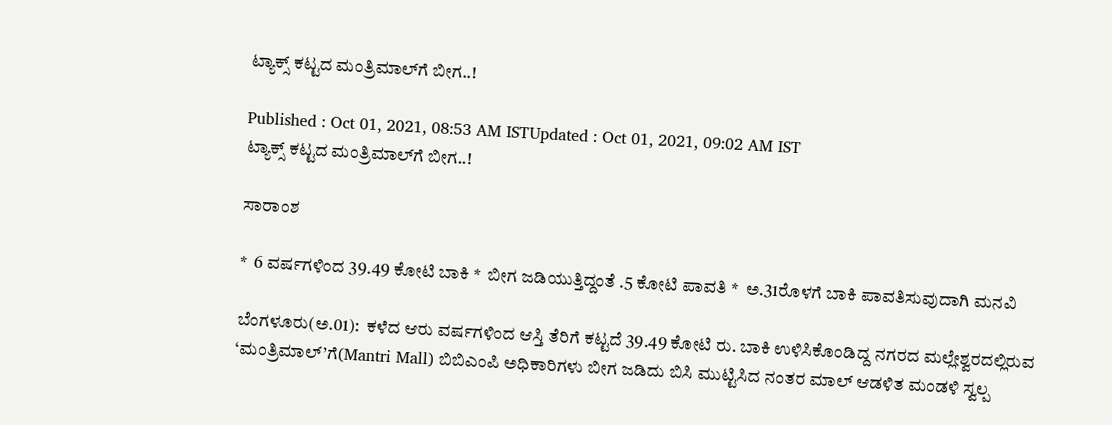ಟ್ಯಾಕ್ಸ್‌ ಕಟ್ಟದ ಮಂತ್ರಿಮಾಲ್‌ಗೆ ಬೀಗ..!

Published : Oct 01, 2021, 08:53 AM ISTUpdated : Oct 01, 2021, 09:02 AM IST
ಟ್ಯಾಕ್ಸ್‌ ಕಟ್ಟದ ಮಂತ್ರಿಮಾಲ್‌ಗೆ ಬೀಗ..!

ಸಾರಾಂಶ

*  6 ವರ್ಷಗಳಿಂದ 39.49 ಕೋಟಿ ಬಾಕಿ *  ಬೀಗ ಜಡಿಯುತ್ತಿದ್ದಂತೆ .5 ಕೋಟಿ ಪಾವತಿ *  ಅ.31ರೊಳಗೆ ಬಾಕಿ ಪಾವತಿಸುವುದಾಗಿ ಮನವಿ

ಬೆಂಗಳೂರು(ಅ.01):  ಕಳೆದ ಆರು ವರ್ಷಗಳಿಂದ ಆಸ್ತಿ ತೆರಿಗೆ ಕಟ್ಟದೆ 39.49 ಕೋಟಿ ರು. ಬಾಕಿ ಉಳಿಸಿಕೊಂಡಿದ್ದ ನಗರದ ಮಲ್ಲೇಶ್ವರದಲ್ಲಿರುವ ‘ಮಂತ್ರಿಮಾಲ್‌’ಗೆ(Mantri Mall) ಬಿಬಿಎಂಪಿ ಅಧಿಕಾರಿಗಳು ಬೀಗ ಜಡಿದು ಬಿಸಿ ಮುಟ್ಟಿಸಿದ ನಂತರ ಮಾಲ್‌ ಆಡಳಿತ ಮಂಡಳಿ ಸ್ವಲ್ಪ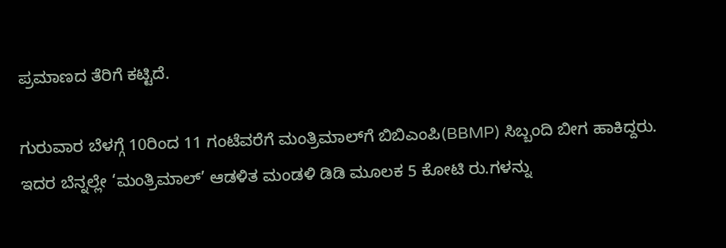ಪ್ರಮಾಣದ ತೆರಿಗೆ ಕಟ್ಟಿದೆ.

ಗುರುವಾರ ಬೆಳಗ್ಗೆ 10ರಿಂದ 11 ಗಂಟೆವರೆಗೆ ಮಂತ್ರಿಮಾಲ್‌ಗೆ ಬಿಬಿಎಂಪಿ(BBMP) ಸಿಬ್ಬಂದಿ ಬೀಗ ಹಾಕಿದ್ದರು. ಇದರ ಬೆನ್ನಲ್ಲೇ ‘ಮಂತ್ರಿಮಾಲ್‌’ ಆಡಳಿತ ಮಂಡಳಿ ಡಿಡಿ ಮೂಲಕ 5 ಕೋಟಿ ರು.ಗಳನ್ನು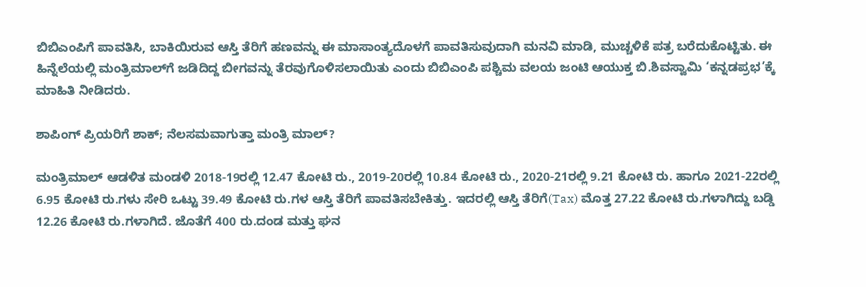ಬಿಬಿಎಂಪಿಗೆ ಪಾವತಿಸಿ, ಬಾಕಿಯಿರುವ ಆಸ್ತಿ ತೆರಿಗೆ ಹಣವನ್ನು ಈ ಮಾಸಾಂತ್ಯದೊಳಗೆ ಪಾವತಿಸುವುದಾಗಿ ಮನವಿ ಮಾಡಿ, ಮುಚ್ಚಳಿಕೆ ಪತ್ರ ಬರೆದುಕೊಟ್ಟಿತು. ಈ ಹಿನ್ನೆಲೆಯಲ್ಲಿ ಮಂತ್ರಿಮಾಲ್‌ಗೆ ಜಡಿದಿದ್ದ ಬೀಗವನ್ನು ತೆರವುಗೊಳಿಸಲಾಯಿತು ಎಂದು ಬಿಬಿಎಂಪಿ ಪಶ್ಚಿಮ ವಲಯ ಜಂಟಿ ಆಯುಕ್ತ ಬಿ.ಶಿವಸ್ವಾಮಿ ‘ಕನ್ನಡಪ್ರಭ’ಕ್ಕೆ ಮಾಹಿತಿ ನೀಡಿದರು.

ಶಾಪಿಂಗ್ ಪ್ರಿಯರಿಗೆ ಶಾಕ್; ನೆಲಸಮವಾಗುತ್ತಾ ಮಂತ್ರಿ ಮಾಲ್?

ಮಂತ್ರಿಮಾಲ್‌ ಆಡಳಿತ ಮಂಡಳಿ 2018-19ರಲ್ಲಿ 12.47 ಕೋಟಿ ರು., 2019-20ರಲ್ಲಿ 10.84 ಕೋಟಿ ರು., 2020-21ರಲ್ಲಿ 9.21 ಕೋಟಿ ರು. ಹಾಗೂ 2021-22ರಲ್ಲಿ 6.95 ಕೋಟಿ ರು.ಗಳು ಸೇರಿ ಒಟ್ಟು 39.49 ಕೋಟಿ ರು.ಗಳ ಆಸ್ತಿ ತೆರಿಗೆ ಪಾವತಿಸಬೇಕಿತ್ತು. ಇದರಲ್ಲಿ ಆಸ್ತಿ ತೆರಿಗೆ(Tax) ಮೊತ್ತ 27.22 ಕೋಟಿ ರು.ಗಳಾಗಿದ್ದು ಬಡ್ಡಿ 12.26 ಕೋಟಿ ರು.ಗಳಾಗಿದೆ. ಜೊತೆಗೆ 400 ರು.ದಂಡ ಮತ್ತು ಘನ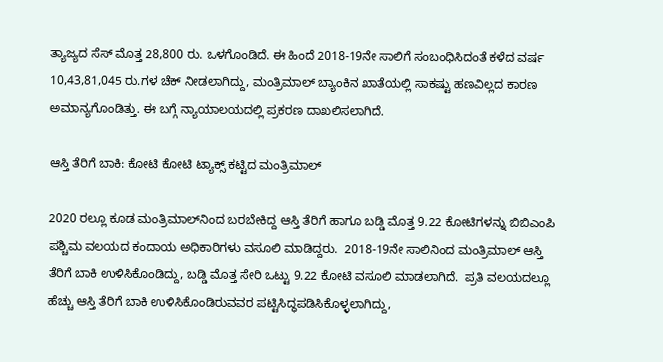ತ್ಯಾಜ್ಯದ ಸೆಸ್‌ ಮೊತ್ತ 28,800 ರು. ಒಳಗೊಂಡಿದೆ. ಈ ಹಿಂದೆ 2018-19ನೇ ಸಾಲಿಗೆ ಸಂಬಂಧಿಸಿದಂತೆ ಕಳೆದ ವರ್ಷ 10,43,81,045 ರು.ಗಳ ಚೆಕ್‌ ನೀಡಲಾಗಿದ್ದು, ಮಂತ್ರಿಮಾಲ್‌ ಬ್ಯಾಂಕಿನ ಖಾತೆಯಲ್ಲಿ ಸಾಕಷ್ಟು ಹಣವಿಲ್ಲದ ಕಾರಣ ಅಮಾನ್ಯಗೊಂಡಿತ್ತು. ಈ ಬಗ್ಗೆ ನ್ಯಾಯಾಲಯದಲ್ಲಿ ಪ್ರಕರಣ ದಾಖಲಿಸಲಾಗಿದೆ.

ಆಸ್ತಿ ತೆರಿಗೆ ಬಾಕಿ: ಕೋಟಿ ಕೋಟಿ ಟ್ಯಾಕ್ಸ್‌ ಕಟ್ಟಿದ ಮಂತ್ರಿಮಾಲ್‌

2020 ರಲ್ಲೂ ಕೂಡ ಮಂತ್ರಿಮಾಲ್‌ನಿಂದ ಬರಬೇಕಿದ್ದ ಆಸ್ತಿ ತೆರಿಗೆ ಹಾಗೂ ಬಡ್ಡಿ ಮೊತ್ತ 9.22 ಕೋಟಿಗಳನ್ನು ಬಿಬಿಎಂಪಿ ಪಶ್ಚಿಮ ವಲಯದ ಕಂದಾಯ ಅಧಿಕಾರಿಗಳು ವಸೂಲಿ ಮಾಡಿದ್ದರು.  2018-19ನೇ ಸಾಲಿನಿಂದ ಮಂತ್ರಿಮಾಲ್‌ ಆಸ್ತಿ ತೆರಿಗೆ ಬಾಕಿ ಉಳಿಸಿಕೊಂಡಿದ್ದು, ಬಡ್ಡಿ ಮೊತ್ತ ಸೇರಿ ಒಟ್ಟು 9.22 ಕೋಟಿ ವಸೂಲಿ ಮಾಡಲಾಗಿದೆ.  ಪ್ರತಿ ವಲಯದಲ್ಲೂ ಹೆಚ್ಚು ಆಸ್ತಿ ತೆರಿಗೆ ಬಾಕಿ ಉಳಿಸಿಕೊಂಡಿರುವವರ ಪಟ್ಟಿಸಿದ್ಧಪಡಿಸಿಕೊಳ್ಳಲಾಗಿದ್ದು,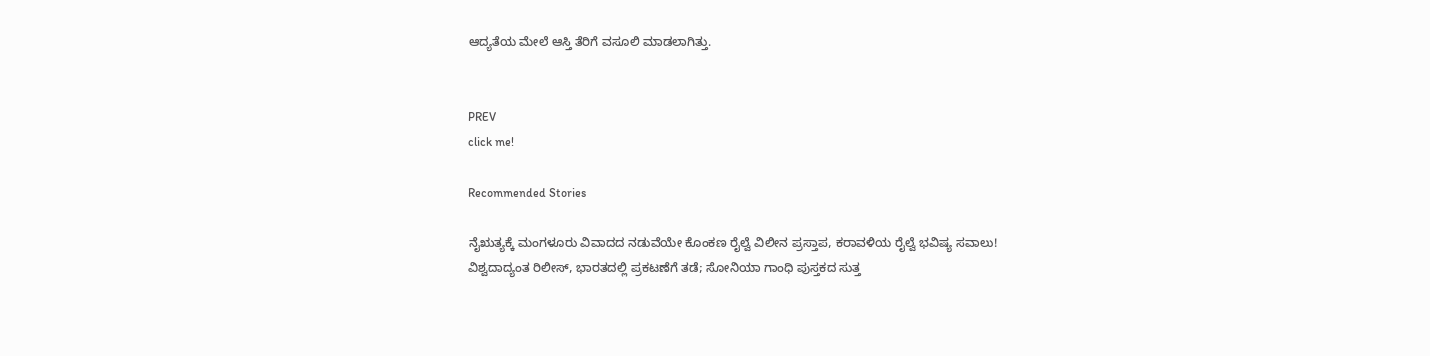ಆದ್ಯತೆಯ ಮೇಲೆ ಆಸ್ತಿ ತೆರಿಗೆ ವಸೂಲಿ ಮಾಡಲಾಗಿತ್ತು.


PREV
click me!

Recommended Stories

ನೈಋತ್ಯಕ್ಕೆ ಮಂಗಳೂರು ವಿವಾದದ ನಡುವೆಯೇ ಕೊಂಕಣ ರೈಲ್ವೆ ವಿಲೀನ ಪ್ರಸ್ತಾಪ, ಕರಾವಳಿಯ ರೈಲ್ವೆ ಭವಿಷ್ಯ ಸವಾಲು!
ವಿಶ್ವದಾದ್ಯಂತ ರಿಲೀಸ್, ಭಾರತದಲ್ಲಿ ಪ್ರಕಟಣೆಗೆ ತಡೆ; ಸೋನಿಯಾ ಗಾಂಧಿ ಪುಸ್ತಕದ ಸುತ್ತ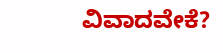ವಿವಾದವೇಕೆ?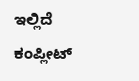ಇಲ್ಲಿದೆ ಕಂಪ್ಲೀಟ್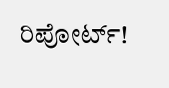ರಿಪೋರ್ಟ್!